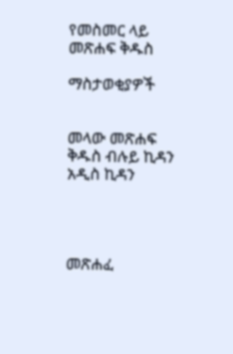የመስመር ላይ መጽሐፍ ቅዱስ

ማስታወቂያዎች


መላው መጽሐፍ ቅዱስ ብሉይ ኪዳን አዲስ ኪዳን




መጽሐፈ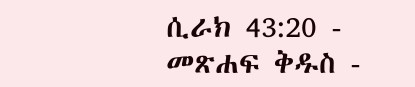ሲራክ 43:20 - መጽሐፍ ቅዱስ -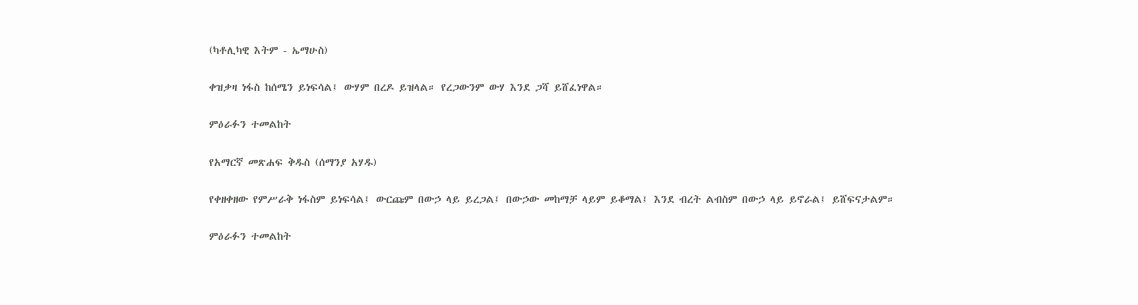(ካቶሊካዊ እትም - ኤማሁስ)

ቀዝቃዛ ነፋስ ከሰሜን ይነፍሳል፤ ውሃም በረዶ ይዝላል። የረጋውንም ውሃ እንደ ጋሻ ይሸፈነዋል።

ምዕራፉን ተመልከት

የአማርኛ መጽሐፍ ቅዱስ (ሰማንያ አሃዱ)

የቀዘቀዘው የምሥራቅ ነፋስም ይነፍሳል፤ ውርጩም በውኃ ላይ ይረጋል፤ በውኃው መከማቻ ላይም ይቆማል፤ እንደ ብረት ልብስም በውኃ ላይ ይኖራል፤ ይሸፍናታልም።

ምዕራፉን ተመልከት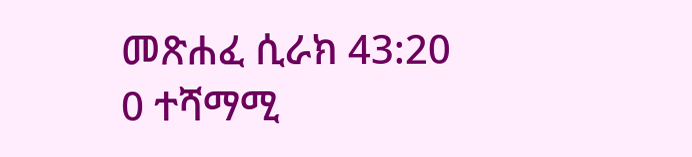መጽሐፈ ሲራክ 43:20
0 ተሻማሚ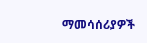ማመሳሰሪያዎች